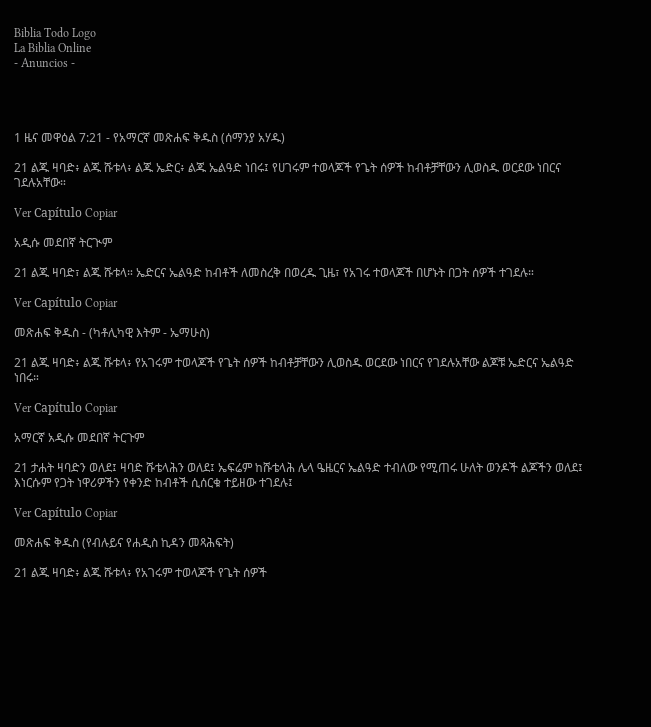Biblia Todo Logo
La Biblia Online
- Anuncios -




1 ዜና መዋዕል 7:21 - የአማርኛ መጽሐፍ ቅዱስ (ሰማንያ አሃዱ)

21 ልጁ ዛባድ፥ ልጁ ሹቱላ፥ ልጁ ኤድር፥ ልጁ ኤልዓድ ነበሩ፤ የሀገሩም ተወላጆች የጌት ሰዎች ከብቶቻቸውን ሊወስዱ ወርደው ነበርና ገደሉአቸው።

Ver Capítulo Copiar

አዲሱ መደበኛ ትርጒም

21 ልጁ ዛባድ፣ ልጁ ሹቱላ። ኤድርና ኤልዓድ ከብቶች ለመስረቅ በወረዱ ጊዜ፣ የአገሩ ተወላጆች በሆኑት በጋት ሰዎች ተገደሉ።

Ver Capítulo Copiar

መጽሐፍ ቅዱስ - (ካቶሊካዊ እትም - ኤማሁስ)

21 ልጁ ዛባድ፥ ልጁ ሹቱላ፥ የአገሩም ተወላጆች የጌት ሰዎች ከብቶቻቸውን ሊወስዱ ወርደው ነበርና የገደሉአቸው ልጆቹ ኤድርና ኤልዓድ ነበሩ።

Ver Capítulo Copiar

አማርኛ አዲሱ መደበኛ ትርጉም

21 ታሐት ዛባድን ወለደ፤ ዛባድ ሹቴላሕን ወለደ፤ ኤፍሬም ከሹቴላሕ ሌላ ዔዜርና ኤልዓድ ተብለው የሚጠሩ ሁለት ወንዶች ልጆችን ወለደ፤ እነርሱም የጋት ነዋሪዎችን የቀንድ ከብቶች ሲሰርቁ ተይዘው ተገደሉ፤

Ver Capítulo Copiar

መጽሐፍ ቅዱስ (የብሉይና የሐዲስ ኪዳን መጻሕፍት)

21 ልጁ ዛባድ፥ ልጁ ሹቱላ፥ የአገሩም ተወላጆች የጌት ሰዎች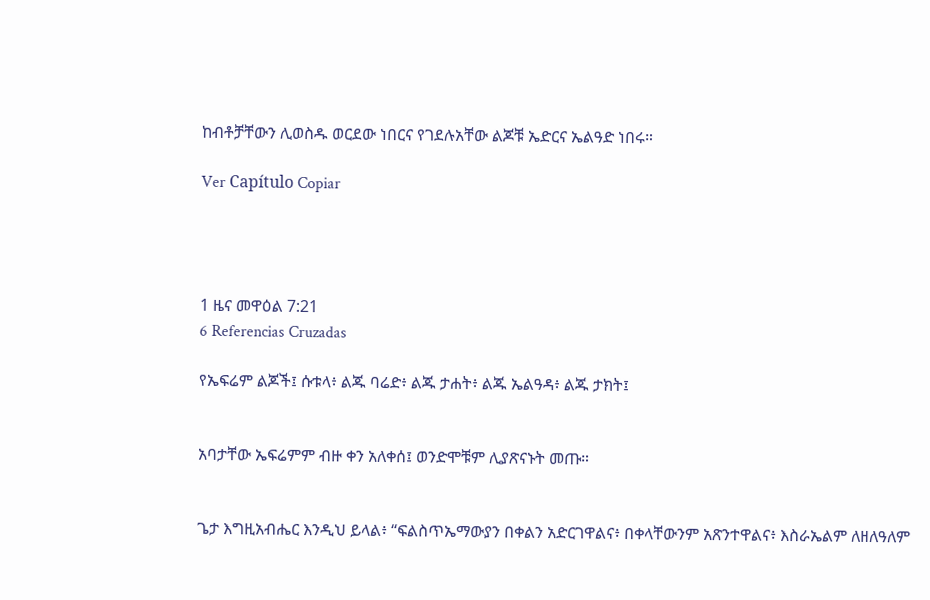ከብቶቻቸውን ሊወስዱ ወርደው ነበርና የገደሉአቸው ልጆቹ ኤድርና ኤልዓድ ነበሩ።

Ver Capítulo Copiar




1 ዜና መዋዕል 7:21
6 Referencias Cruzadas

የኤፍሬም ልጆች፤ ሱቱላ፥ ልጁ ባሬድ፥ ልጁ ታሐት፥ ልጁ ኤልዓዳ፥ ልጁ ታክት፤


አባታቸው ኤፍሬምም ብዙ ቀን አለቀሰ፤ ወንድሞቹም ሊያጽናኑት መጡ።


ጌታ እግዚአብሔር እንዲህ ይላል፥ “ፍልስጥኤማውያን በቀልን አድርገዋልና፥ በቀላቸውንም አጽንተዋልና፥ እስራኤልም ለዘለዓለም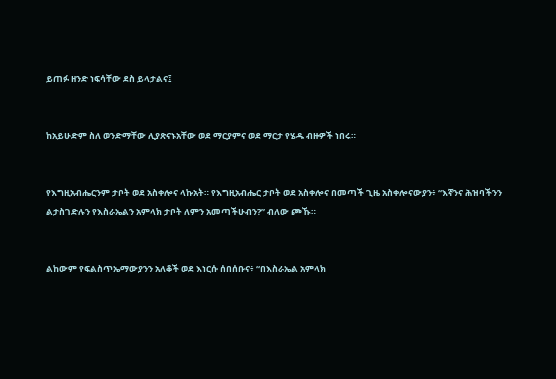ይጠፉ ዘንድ ነፍሳቸው ደስ ይላታልና፤


ከአይሁድም ስለ ወንድማቸው ሊያጽናኑአቸው ወደ ማርያምና ወደ ማርታ የሄዱ ብዙዎች ነበሩ።


የእግዚአብሔርንም ታቦት ወደ አስቀሎና ላኩአት። የእግዚአብሔር ታቦት ወደ አስቀሎና በመጣች ጊዜ አስቀሎናውያን፥ “እኛንና ሕዝባችንን ልታስገድሉን የእስራኤልን አምላክ ታቦት ለምን አመጣችሁብን?” ብለው ጮኹ።


ልከውም የፍልስጥኤማውያንን አለቆች ወደ እነርሱ ሰበሰቡና፥ “በእስራኤል አምላክ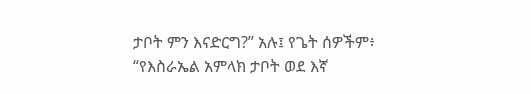ታቦት ምን እናድርግ?” አሉ፤ የጌት ሰዎችም፥ “የእስራኤል አምላክ ታቦት ወደ እኛ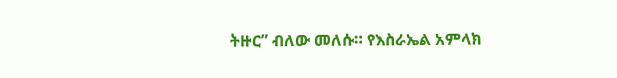ትዙር” ብለው መለሱ። የእስራኤል አምላክ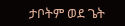ታቦትም ወደ ጌት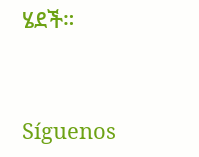ሄደች።


Síguenos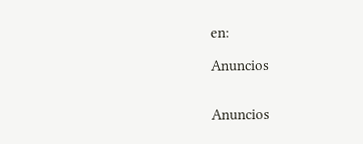en:

Anuncios


Anuncios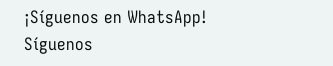¡Síguenos en WhatsApp! Síguenos